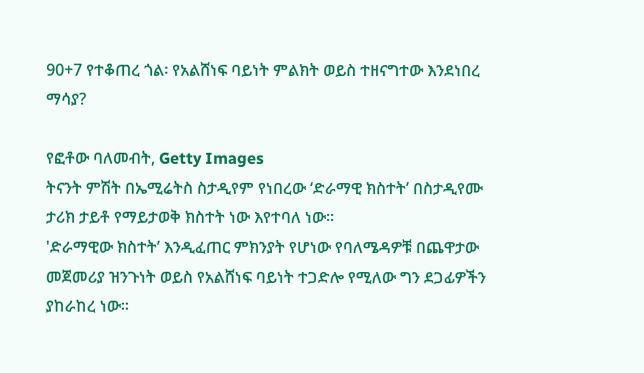90+7 የተቆጠረ ጎል፡ የአልሸነፍ ባይነት ምልክት ወይስ ተዘናግተው እንደነበረ ማሳያ?

የፎቶው ባለመብት, Getty Images
ትናንት ምሽት በኤሚሬትስ ስታዲየም የነበረው ‘ድራማዊ ክስተት’ በስታዲየሙ ታሪክ ታይቶ የማይታወቅ ክስተት ነው እየተባለ ነው።
'ድራማዊው ክስተት’ እንዲፈጠር ምክንያት የሆነው የባለሜዳዎቹ በጨዋታው መጀመሪያ ዝንጉነት ወይስ የአልሸነፍ ባይነት ተጋድሎ የሚለው ግን ደጋፊዎችን ያከራከረ ነው።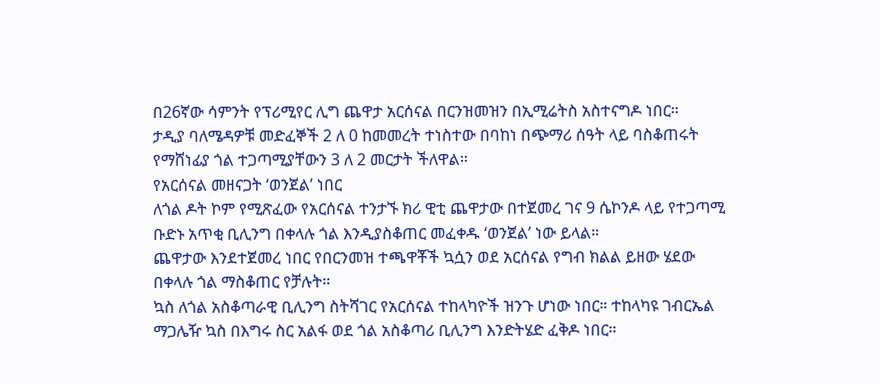በ26ኛው ሳምንት የፕሪሚየር ሊግ ጨዋታ አርሰናል በርንዝመዝን በኢሚሬትስ አስተናግዶ ነበር።
ታዲያ ባለሜዳዎቹ መድፈኞች 2 ለ 0 ከመመረት ተነስተው በባከነ በጭማሪ ሰዓት ላይ ባስቆጠሩት የማሸነፊያ ጎል ተጋጣሚያቸውን 3 ለ 2 መርታት ችለዋል።
የአርሰናል መዘናጋት ‘ወንጀል’ ነበር
ለጎል ዶት ኮም የሚጽፈው የአርሰናል ተንታኙ ክሪ ዊቲ ጨዋታው በተጀመረ ገና 9 ሴኮንዶ ላይ የተጋጣሚ ቡድኑ አጥቂ ቢሊንግ በቀላሉ ጎል እንዲያስቆጠር መፈቀዱ ‘ወንጀል’ ነው ይላል።
ጨዋታው እንደተጀመረ ነበር የበርንመዝ ተጫዋቾች ኳሷን ወደ አርሰናል የግብ ክልል ይዘው ሄደው በቀላሉ ጎል ማስቆጠር የቻሉት።
ኳስ ለጎል አስቆጣራዊ ቢሊንግ ስትሻገር የአርሰናል ተከላካዮች ዝንጉ ሆነው ነበር። ተከላካዩ ገብርኤል ማጋሌዥ ኳስ በእግሩ ስር አልፋ ወደ ጎል አስቆጣሪ ቢሊንግ እንድትሄድ ፈቅዶ ነበር።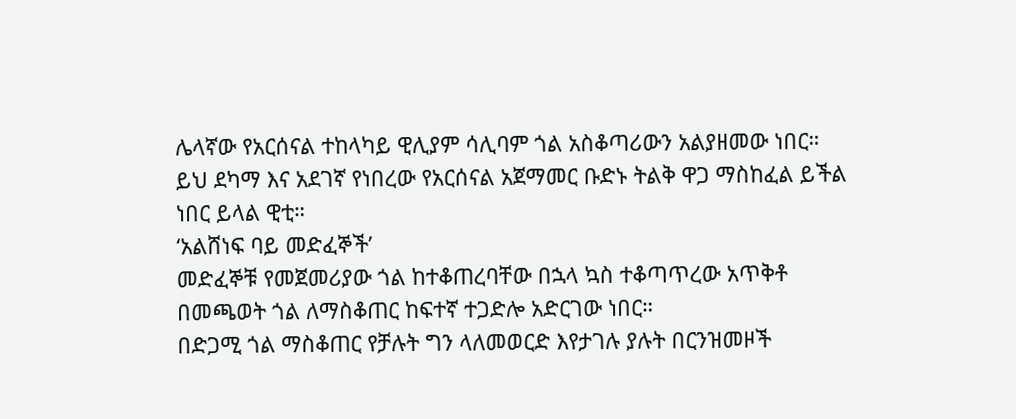ሌላኛው የአርሰናል ተከላካይ ዊሊያም ሳሊባም ጎል አስቆጣሪውን አልያዘመው ነበር።
ይህ ደካማ እና አደገኛ የነበረው የአርሰናል አጀማመር ቡድኑ ትልቅ ዋጋ ማስከፈል ይችል ነበር ይላል ዊቲ።
‘አልሸነፍ ባይ መድፈኞች’
መድፈኞቹ የመጀመሪያው ጎል ከተቆጠረባቸው በኋላ ኳስ ተቆጣጥረው አጥቅቶ በመጫወት ጎል ለማስቆጠር ከፍተኛ ተጋድሎ አድርገው ነበር።
በድጋሚ ጎል ማስቆጠር የቻሉት ግን ላለመወርድ እየታገሉ ያሉት በርንዝመዞች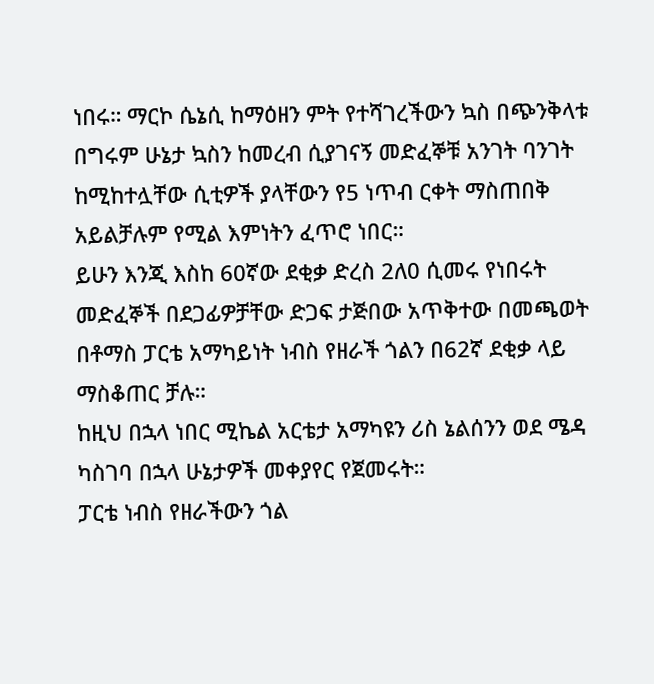ነበሩ። ማርኮ ሴኔሲ ከማዕዘን ምት የተሻገረችውን ኳስ በጭንቅላቱ በግሩም ሁኔታ ኳስን ከመረብ ሲያገናኝ መድፈኞቹ አንገት ባንገት ከሚከተሏቸው ሲቲዎች ያላቸውን የ5 ነጥብ ርቀት ማስጠበቅ አይልቻሉም የሚል እምነትን ፈጥሮ ነበር።
ይሁን እንጂ እስከ 60ኛው ደቂቃ ድረስ 2ለ0 ሲመሩ የነበሩት መድፈኞች በደጋፊዎቻቸው ድጋፍ ታጅበው አጥቅተው በመጫወት በቶማስ ፓርቴ አማካይነት ነብስ የዘራች ጎልን በ62ኛ ደቂቃ ላይ ማስቆጠር ቻሉ።
ከዚህ በኋላ ነበር ሚኬል አርቴታ አማካዩን ሪስ ኔልሰንን ወደ ሜዳ ካስገባ በኋላ ሁኔታዎች መቀያየር የጀመሩት።
ፓርቴ ነብስ የዘራችውን ጎል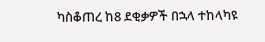ካስቆጠረ ከ8 ደቂቃዎች በኋላ ተከላካዩ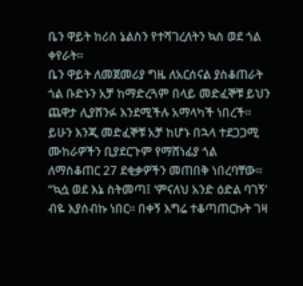ቤን ዋይት ከሪስ ኔልስን የተሻገረለትን ኳስ ወደ ጎል ቀየራት።
ቤን ዋይት ለመጀመሪያ ግዜ ለአርሰናል ያስቆጠራት ጎል ቡድኑን አቻ ከማድረጓም በላይ መድፈኞቹ ይህን ጨዋታ ሊያሸንፉ እንደሚችሉ አማላካች ነበረች።
ይሁን እንጂ መድፈኞቹ አቻ ከሆኑ በኋላ ተደጋጋሚ ሙከራዎችን ቢያደርጉም የማሸነፊያ ጎል ለማስቆጠር 27 ደቂቃዎችን መጠበቅ ነበረባቸው።
“ኳሷ ወደ እኔ ስትመጣ፤ ‘ምናለህ አንድ ዕድል ባገኝ’ ብዬ እያሰብኩ ነበር። በቀኝ እግሬ ተቆጣጠርኩት ገዛ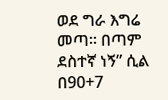ወደ ግራ እግሬ መጣ። በጣም ደስተኛ ነኝ” ሲል በ90+7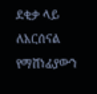ደቂቃ ላይ ለአርሰናል የማሸነፊያውን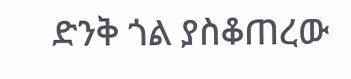ድንቅ ጎል ያስቆጠረው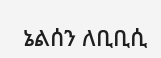ኔልሰን ለቢቢሲ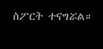ስፖርት ተናግሯል።